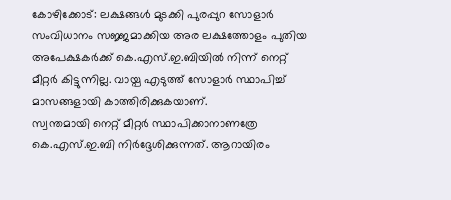കോഴിക്കോട്: ലക്ഷങ്ങൾ മുടക്കി പുരപ്പുറ സോളാർ സംവിധാനം സജ്ജമാക്കിയ അര ലക്ഷത്തോളം പുതിയ അപേക്ഷകർക്ക് കെ.എസ്.ഇ.ബിയിൽ നിന്ന് നെറ്റ് മീറ്റർ കിട്ടുന്നില്ല. വായ്പ എടുത്ത് സോളാർ സ്ഥാപിച്ച് മാസങ്ങളായി കാത്തിരിക്കുകയാണ്.
സ്വന്തമായി നെറ്റ് മീറ്റർ സ്ഥാപിക്കാനാണത്രേ കെ.എസ്.ഇ.ബി നിർദ്ദേശിക്കുന്നത്. ആറായിരം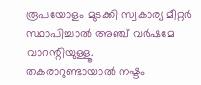രൂപയോളം മുടക്കി സ്വകാര്യ മീറ്റർ സ്ഥാപിച്ചാൽ അഞ്ച് വർഷമേ വാറന്റിയുള്ളൂ.
തകരാറുണ്ടായാൽ നഷ്ടം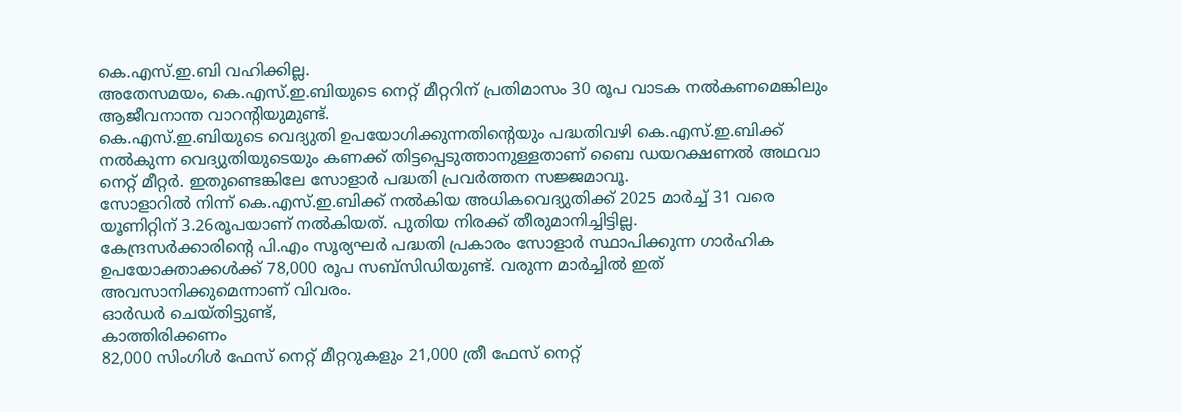കെ.എസ്.ഇ.ബി വഹിക്കില്ല.
അതേസമയം, കെ.എസ്.ഇ.ബിയുടെ നെറ്റ് മീറ്ററിന് പ്രതിമാസം 30 രൂപ വാടക നൽകണമെങ്കിലും ആജീവനാന്ത വാറന്റിയുമുണ്ട്.
കെ.എസ്.ഇ.ബിയുടെ വെദ്യുതി ഉപയോഗിക്കുന്നതിന്റെയും പദ്ധതിവഴി കെ.എസ്.ഇ.ബിക്ക് നൽകുന്ന വെദ്യുതിയുടെയും കണക്ക് തിട്ടപ്പെടുത്താനുള്ളതാണ് ബൈ ഡയറക്ഷണൽ അഥവാ നെറ്റ് മീറ്റർ. ഇതുണ്ടെങ്കിലേ സോളാർ പദ്ധതി പ്രവർത്തന സജ്ജമാവൂ.
സോളാറിൽ നിന്ന് കെ.എസ്.ഇ.ബിക്ക് നൽകിയ അധികവെദ്യുതിക്ക് 2025 മാർച്ച് 31 വരെ യൂണിറ്റിന് 3.26രൂപയാണ് നൽകിയത്. പുതിയ നിരക്ക് തീരുമാനിച്ചിട്ടില്ല.
കേന്ദ്രസർക്കാരിന്റെ പി.എം സൂര്യഘർ പദ്ധതി പ്രകാരം സോളാർ സ്ഥാപിക്കുന്ന ഗാർഹിക ഉപയോക്താക്കൾക്ക് 78,000 രൂപ സബ്സിഡിയുണ്ട്. വരുന്ന മാർച്ചിൽ ഇത് അവസാനിക്കുമെന്നാണ് വിവരം.
ഓർഡർ ചെയ്തിട്ടുണ്ട്,
കാത്തിരിക്കണം
82,000 സിംഗിൾ ഫേസ് നെറ്റ് മീറ്ററുകളും 21,000 ത്രീ ഫേസ് നെറ്റ്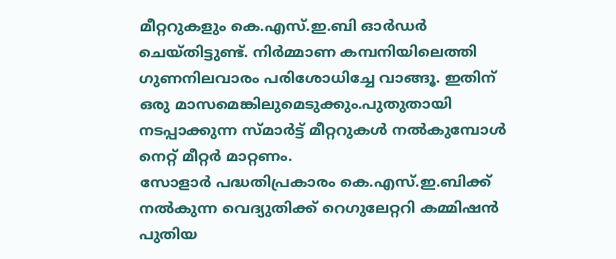മീറ്ററുകളും കെ.എസ്.ഇ.ബി ഓർഡർ ചെയ്തിട്ടുണ്ട്. നിർമ്മാണ കമ്പനിയിലെത്തി ഗുണനിലവാരം പരിശോധിച്ചേ വാങ്ങൂ. ഇതിന് ഒരു മാസമെങ്കിലുമെടുക്കും.പുതുതായി നടപ്പാക്കുന്ന സ്മാർട്ട് മീറ്ററുകൾ നൽകുമ്പോൾ നെറ്റ് മീറ്റർ മാറ്റണം.
സോളാർ പദ്ധതിപ്രകാരം കെ.എസ്.ഇ.ബിക്ക് നൽകുന്ന വെദ്യുതിക്ക് റെഗുലേറ്ററി കമ്മിഷൻ പുതിയ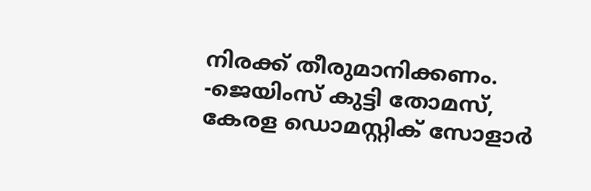നിരക്ക് തീരുമാനിക്കണം.
-ജെയിംസ് കുട്ടി തോമസ്,
കേരള ഡൊമസ്റ്റിക് സോളാർ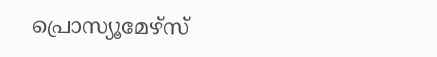പ്രൊസ്യൂമേഴ്സ്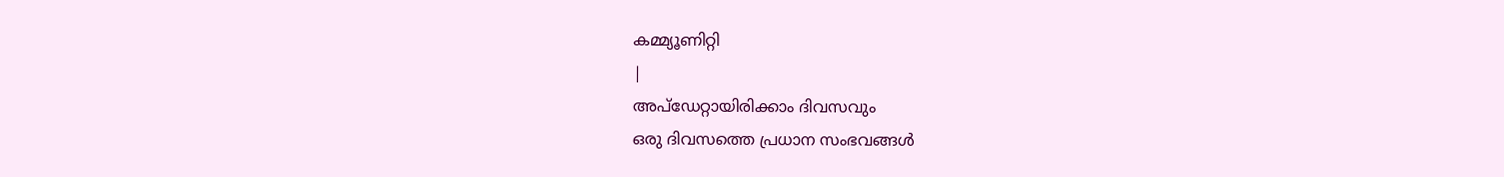കമ്മ്യൂണിറ്റി
|
അപ്ഡേറ്റായിരിക്കാം ദിവസവും
ഒരു ദിവസത്തെ പ്രധാന സംഭവങ്ങൾ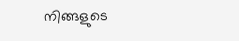നിങ്ങളുടെ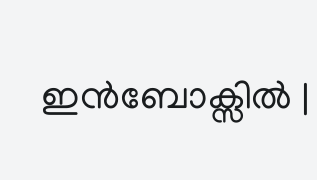ഇൻബോക്സിൽ |